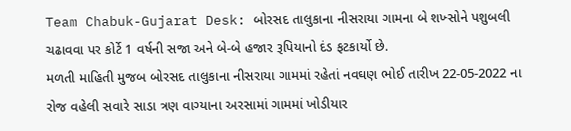Team Chabuk-Gujarat Desk: બોરસદ તાલુકાના નીસરાયા ગામના બે શખ્સોને પશુબલી ચઢાવવા પર કોર્ટે 1 વર્ષની સજા અને બે-બે હજાર રૂપિયાનો દંડ ફટકાર્યો છે.
મળતી માહિતી મુજબ બોરસદ તાલુકાના નીસરાયા ગામમાં રહેતાં નવઘણ ભોઈ તારીખ 22-05-2022 ના રોજ વહેલી સવારે સાડા ત્રણ વાગ્યાના અરસામાં ગામમાં ખોડીયાર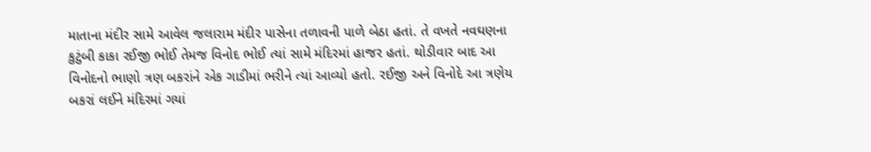માતાના મંદીર સામે આવેલ જલારામ મંદીર પાસેના તળાવની પાળે બેઠા હતાં. તે વખતે નવઘણના કુટુંબી કાકા રઈજી ભોઈ તેમજ વિનોદ ભોઈ ત્યાં સામે મંદિરમાં હાજર હતાં. થોડીવાર બાદ આ વિનોદનો ભાણો ત્રણ બકરાંને એક ગાડીમાં ભરીને ત્યાં આવ્યો હતો. રઈજી અને વિનોદે આ ત્રણેય બકરાં લઈને મંદિરમાં ગયાં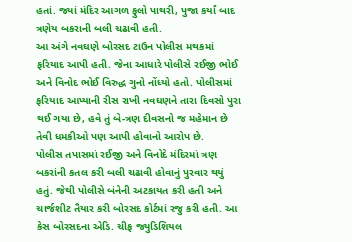હતાં. જ્યાં મંદિર આગળ ફુલો પાથરી, પુજા કર્યાં બાદ ત્રણેય બકરાની બલી ચઢાવી હતી.
આ અંગે નવઘણે બોરસદ ટાઉન પોલીસ મથકમાં ફરિયાદ આપી હતી. જેના આધારે પોલીસે રઈજી ભોઈ અને વિનોદ ભોઈ વિરુદ્ધ ગુનો નોંધ્યો હતો. પોલીસમાં ફરિયાદ આપ્યાની રીસ રાખી નવઘણને તારા દિવસો પુરા થઈ ગયા છે, હવે તું બે-ત્રણ દીવસનો જ મહેમાન છે તેવી ધમકીઓ પણ આપી હોવાનો આરોપ છે.
પોલીસ તપાસમાં રઈજી અને વિનોદે મંદિરમાં ત્રણ બકરાંની કતલ કરી બલી ચઢાવી હોવાનું પુરવાર થયું હતું. જેથી પોલીસે બંનેની અટકાયત કરી હતી અને ચાર્જશીટ તૈયાર કરી બોરસદ કોર્ટમાં રજુ કરી હતી. આ કેસ બોરસદના એડિ. ચીફ જ્યુડિશિયલ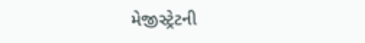મેજીસ્ટ્રેટની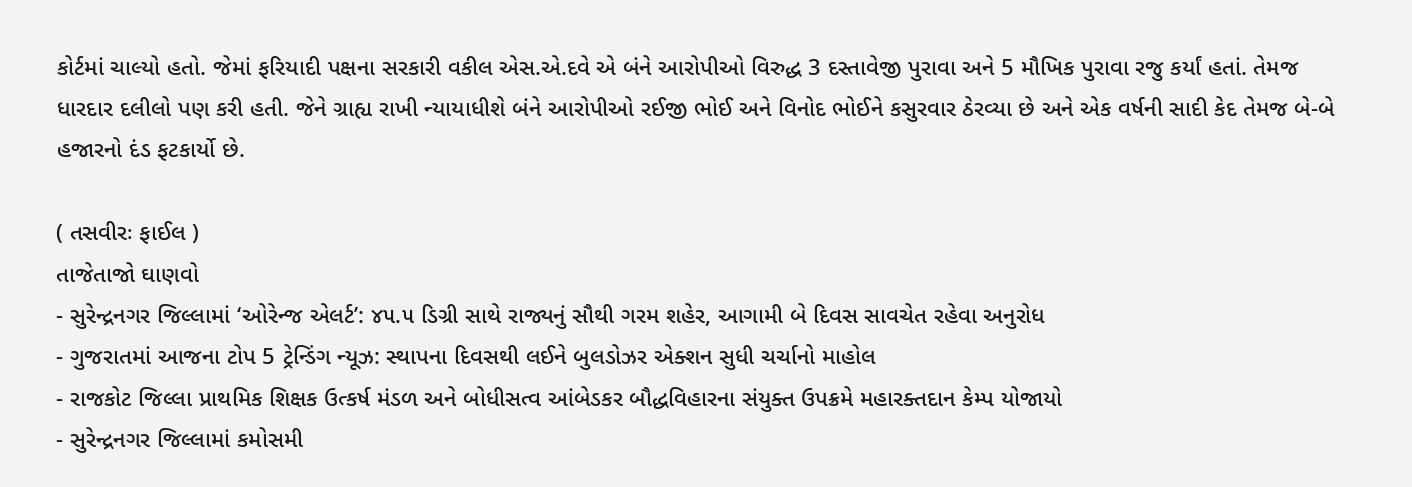કોર્ટમાં ચાલ્યો હતો. જેમાં ફરિયાદી પક્ષના સરકારી વકીલ એસ.એ.દવે એ બંને આરોપીઓ વિરુદ્ધ 3 દસ્તાવેજી પુરાવા અને 5 મૌખિક પુરાવા રજુ કર્યાં હતાં. તેમજ ધારદાર દલીલો પણ કરી હતી. જેને ગ્રાહ્ય રાખી ન્યાયાધીશે બંને આરોપીઓ રઈજી ભોઈ અને વિનોદ ભોઈને કસુરવાર ઠેરવ્યા છે અને એક વર્ષની સાદી કેદ તેમજ બે-બે હજારનો દંડ ફટકાર્યો છે.

( તસવીરઃ ફાઈલ )
તાજેતાજો ઘાણવો
- સુરેન્દ્રનગર જિલ્લામાં ‘ઓરેન્જ એલર્ટ’: ૪૫.૫ ડિગ્રી સાથે રાજ્યનું સૌથી ગરમ શહેર, આગામી બે દિવસ સાવચેત રહેવા અનુરોધ
- ગુજરાતમાં આજના ટોપ 5 ટ્રેન્ડિંગ ન્યૂઝ: સ્થાપના દિવસથી લઈને બુલડોઝર એક્શન સુધી ચર્ચાનો માહોલ
- રાજકોટ જિલ્લા પ્રાથમિક શિક્ષક ઉત્કર્ષ મંડળ અને બોધીસત્વ આંબેડકર બૌદ્ધવિહારના સંયુક્ત ઉપક્રમે મહારક્તદાન કેમ્પ યોજાયો
- સુરેન્દ્રનગર જિલ્લામાં કમોસમી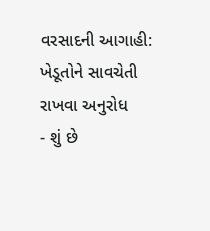વરસાદની આગાહી: ખેડૂતોને સાવચેતી રાખવા અનુરોધ
- શું છે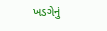ખડગેનું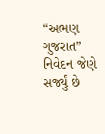“અભણ ગુજરાત” નિવેદન જેણે સર્જ્યું છે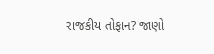રાજકીય તોફાન? જાણો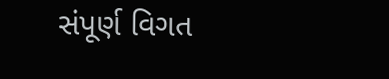સંપૂર્ણ વિગત